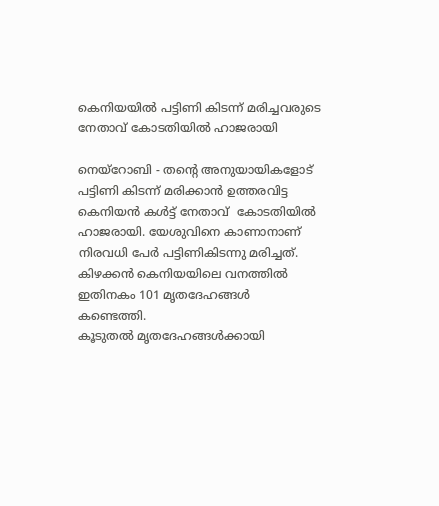കെനിയയില്‍ പട്ടിണി കിടന്ന് മരിച്ചവരുടെ നേതാവ് കോടതിയില്‍ ഹാജരായി

നെയ്‌റോബി - തന്റെ അനുയായികളോട് പട്ടിണി കിടന്ന് മരിക്കാന്‍ ഉത്തരവിട്ട കെനിയന്‍ കള്‍ട്ട് നേതാവ്  കോടതിയില്‍ ഹാജരായി. യേശുവിനെ കാണാനാണ് നിരവധി പേര്‍ പട്ടിണികിടന്നു മരിച്ചത്.
കിഴക്കന്‍ കെനിയയിലെ വനത്തില്‍ ഇതിനകം 101 മൃതദേഹങ്ങള്‍ കണ്ടെത്തി.
കൂടുതല്‍ മൃതദേഹങ്ങള്‍ക്കായി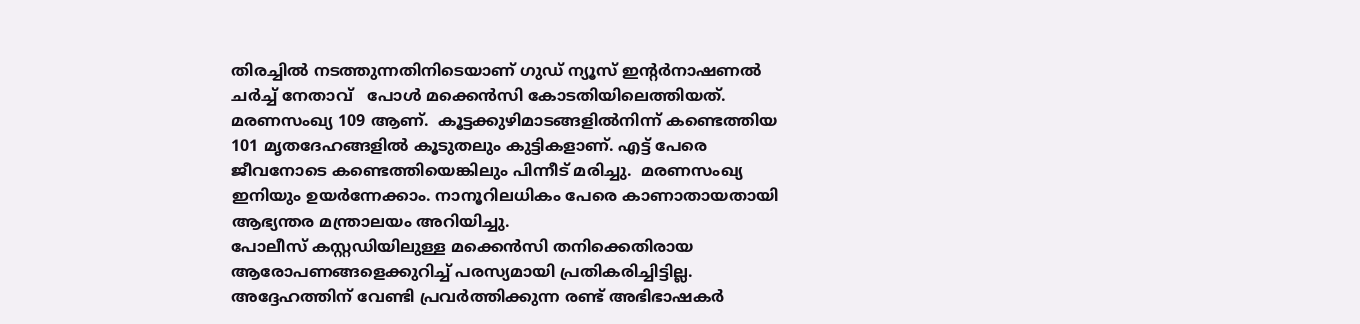തിരച്ചില്‍ നടത്തുന്നതിനിടെയാണ് ഗുഡ് ന്യൂസ് ഇന്റര്‍നാഷണല്‍ ചര്‍ച്ച് നേതാവ്   പോള്‍ മക്കെന്‍സി കോടതിയിലെത്തിയത്.
മരണസംഖ്യ 109 ആണ്.  കൂട്ടക്കുഴിമാടങ്ങളില്‍നിന്ന് കണ്ടെത്തിയ 101 മൃതദേഹങ്ങളില്‍ കൂടുതലും കുട്ടികളാണ്. എട്ട് പേരെ ജീവനോടെ കണ്ടെത്തിയെങ്കിലും പിന്നീട് മരിച്ചു.  മരണസംഖ്യ ഇനിയും ഉയര്‍ന്നേക്കാം. നാനൂറിലധികം പേരെ കാണാതായതായി ആഭ്യന്തര മന്ത്രാലയം അറിയിച്ചു.
പോലീസ് കസ്റ്റഡിയിലുള്ള മക്കെന്‍സി തനിക്കെതിരായ ആരോപണങ്ങളെക്കുറിച്ച് പരസ്യമായി പ്രതികരിച്ചിട്ടില്ല. അദ്ദേഹത്തിന് വേണ്ടി പ്രവര്‍ത്തിക്കുന്ന രണ്ട് അഭിഭാഷകര്‍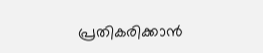പ്രതികരിക്കാന്‍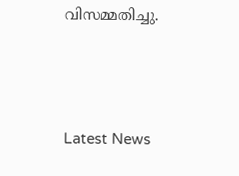വിസമ്മതിച്ചു.



Latest News